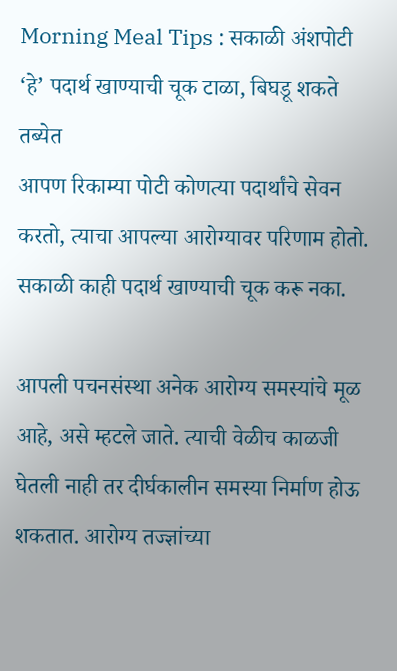Morning Meal Tips : सकाळी अंशपोटी ‘हे’ पदार्थ खाण्याची चूक टाळा, बिघडू शकते तब्येत
आपण रिकाम्या पोटी कोणत्या पदार्थांचे सेवन करतो, त्याचा आपल्या आरोग्यावर परिणाम होतो. सकाळी काही पदार्थ खाण्याची चूक करू नका.

आपली पचनसंस्था अनेक आरोग्य समस्यांचे मूळ आहे, असे म्हटले जाते. त्याची वेळीच काळजी घेतली नाही तर दीर्घकालीन समस्या निर्माण होऊ शकतात. आरोग्य तज्ज्ञांच्या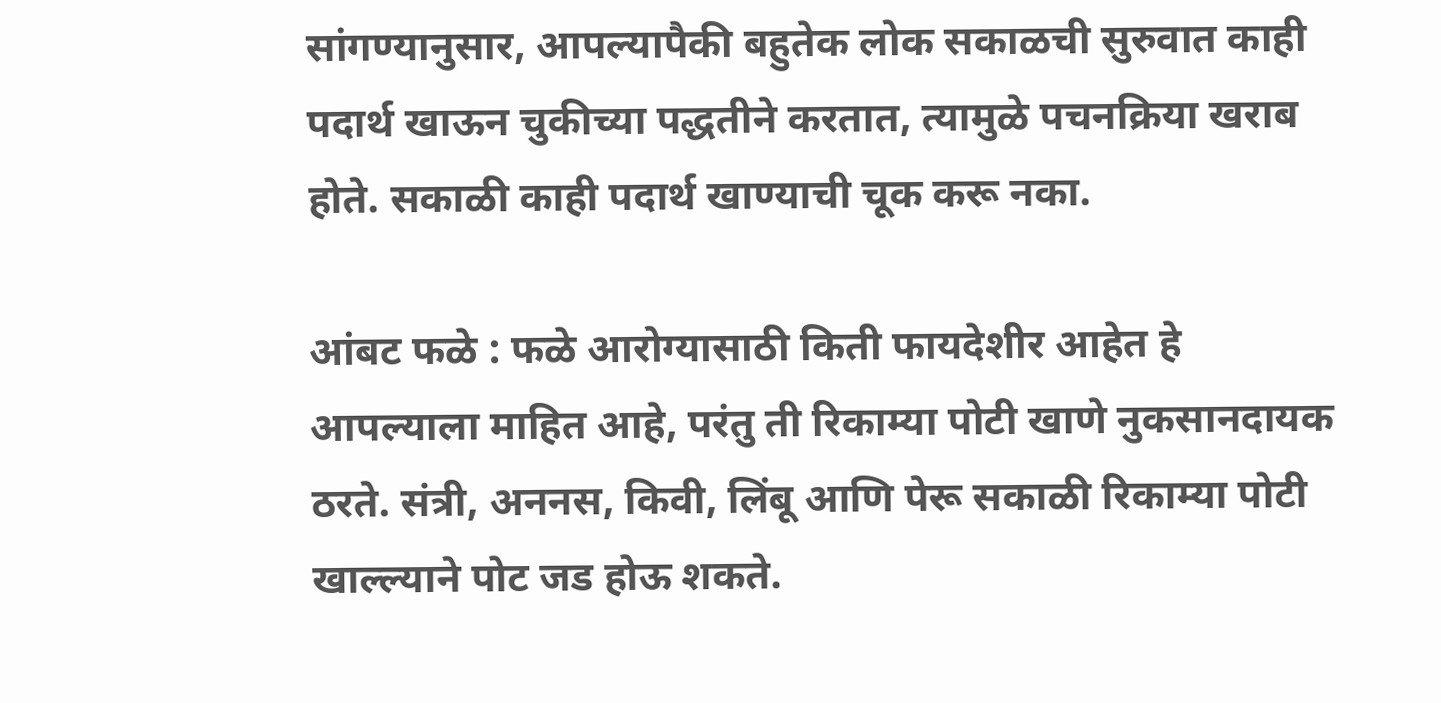सांगण्यानुसार, आपल्यापैकी बहुतेक लोक सकाळची सुरुवात काही पदार्थ खाऊन चुकीच्या पद्धतीने करतात, त्यामुळे पचनक्रिया खराब होते. सकाळी काही पदार्थ खाण्याची चूक करू नका.

आंबट फळे : फळे आरोग्यासाठी किती फायदेशीर आहेत हे आपल्याला माहित आहे, परंतु ती रिकाम्या पोटी खाणे नुकसानदायक ठरते. संत्री, अननस, किवी, लिंबू आणि पेरू सकाळी रिकाम्या पोटी खाल्ल्याने पोट जड होऊ शकते.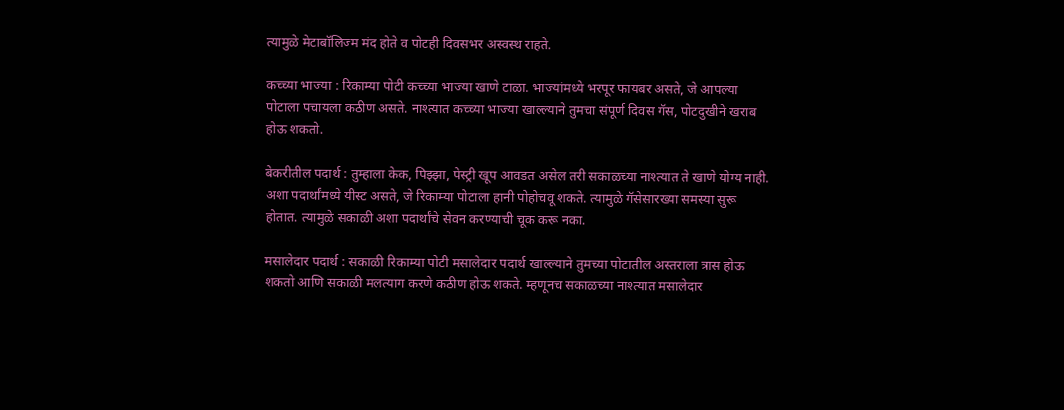त्यामुळे मेटाबॉलिज्म मंद होते व पोटही दिवसभर अस्वस्थ राहते.

कच्च्या भाज्या : रिकाम्या पोटी कच्च्या भाज्या खाणे टाळा. भाज्यांमध्ये भरपूर फायबर असते, जे आपल्या पोटाला पचायला कठीण असते. नाश्त्यात कच्च्या भाज्या खाल्ल्याने तुमचा संपूर्ण दिवस गॅस, पोटदुखीने खराब होऊ शकतो.

बेकरीतील पदार्थ : तुम्हाला केक, पिझ्झा, पेस्ट्री खूप आवडत असेल तरी सकाळच्या नाश्त्यात ते खाणे योग्य नाही. अशा पदार्थांमध्ये यीस्ट असते, जे रिकाम्या पोटाला हानी पोहोचवू शकते. त्यामुळे गॅसेसारख्या समस्या सुरू होतात. त्यामुळे सकाळी अशा पदार्थांचे सेवन करण्याची चूक करू नका.

मसालेदार पदार्थ : सकाळी रिकाम्या पोटी मसालेदार पदार्थ खाल्ल्याने तुमच्या पोटातील अस्तराला त्रास होऊ शकतो आणि सकाळी मलत्याग करणे कठीण होऊ शकते. म्हणूनच सकाळच्या नाश्त्यात मसालेदार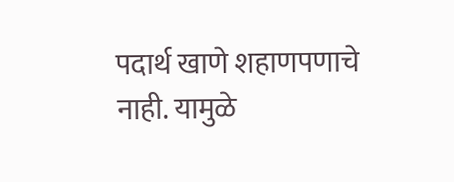पदार्थ खाणे शहाणपणाचे नाही. यामुळे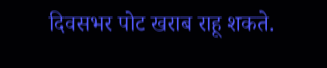दिवसभर पोट खराब राहू शकते.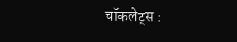चॉकलेट्स :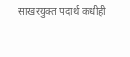साखरयुक्त पदार्थ कधीही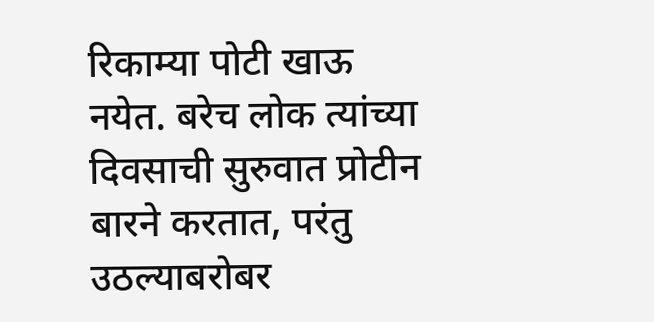रिकाम्या पोटी खाऊ नयेत. बरेच लोक त्यांच्या दिवसाची सुरुवात प्रोटीन बारने करतात, परंतु उठल्याबरोबर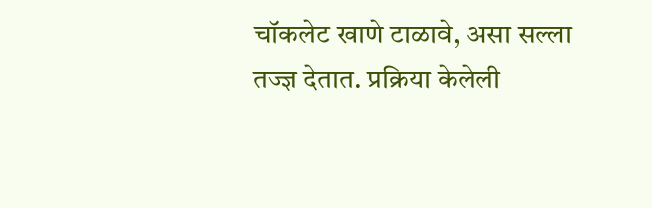चॉकलेट खाणे टाळावे, असा सल्ला तज्ज्ञ देतात. प्रक्रिया केलेली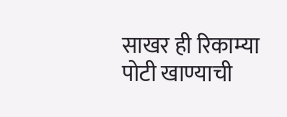साखर ही रिकाम्या पोटी खाण्याची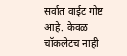सर्वात वाईट गोष्ट आहे. केवळ चॉकलेटच नाही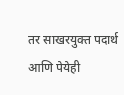तर साखरयुक्त पदार्थ आणि पेयेही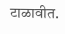टाळावीत.